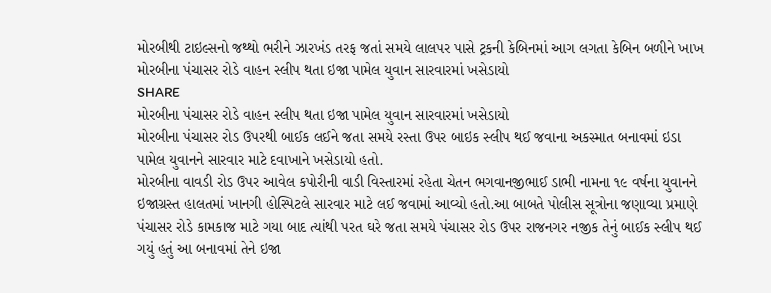મોરબીથી ટાઇલ્સનો જથ્થો ભરીને ઝારખંડ તરફ જતાં સમયે લાલપર પાસે ટ્રકની કેબિનમાં આગ લગતા કેબિન બળીને ખાખ
મોરબીના પંચાસર રોડે વાહન સ્લીપ થતા ઇજા પામેલ યુવાન સારવારમાં ખસેડાયો
SHARE
મોરબીના પંચાસર રોડે વાહન સ્લીપ થતા ઇજા પામેલ યુવાન સારવારમાં ખસેડાયો
મોરબીના પંચાસર રોડ ઉપરથી બાઈક લઈને જતા સમયે રસ્તા ઉપર બાઇક સ્લીપ થઈ જવાના અકસ્માત બનાવમાં ઇડા પામેલ યુવાનને સારવાર માટે દવાખાને ખસેડાયો હતો.
મોરબીના વાવડી રોડ ઉપર આવેલ કપોરીની વાડી વિસ્તારમાં રહેતા ચેતન ભગવાનજીભાઈ ડાભી નામના ૧૯ વર્ષના યુવાનને ઇજાગ્રસ્ત હાલતમાં ખાનગી હોસ્પિટલે સારવાર માટે લઈ જવામાં આવ્યો હતો.આ બાબતે પોલીસ સૂત્રોના જણાવ્યા પ્રમાણે પંચાસર રોડે કામકાજ માટે ગયા બાદ ત્યાંથી પરત ઘરે જતા સમયે પંચાસર રોડ ઉપર રાજનગર નજીક તેનું બાઈક સ્લીપ થઈ ગયું હતું આ બનાવમાં તેને ઇજા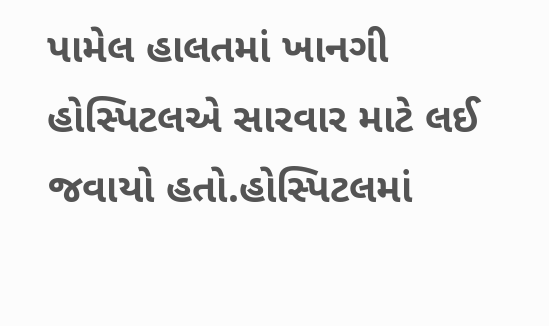પામેલ હાલતમાં ખાનગી હોસ્પિટલએ સારવાર માટે લઈ જવાયો હતો.હોસ્પિટલમાં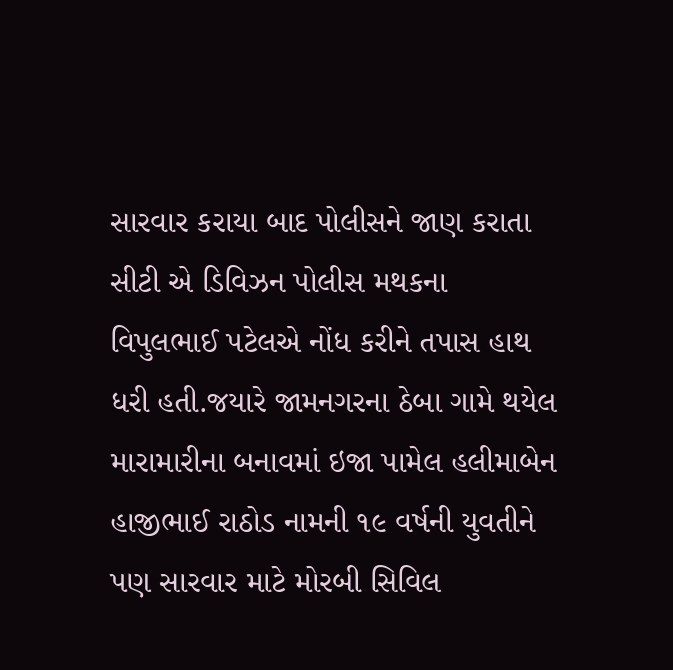સારવાર કરાયા બાદ પોલીસને જાણ કરાતા સીટી એ ડિવિઝન પોલીસ મથકના વિપુલભાઈ પટેલએ નોંધ કરીને તપાસ હાથ ધરી હતી.જયારે જામનગરના ઠેબા ગામે થયેલ મારામારીના બનાવમાં ઇજા પામેલ હલીમાબેન હાજીભાઈ રાઠોડ નામની ૧૯ વર્ષની યુવતીને પણ સારવાર માટે મોરબી સિવિલ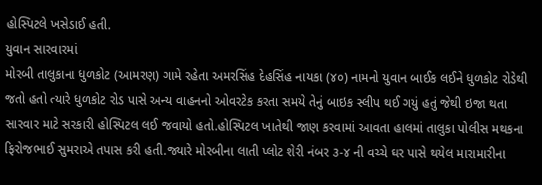હોસ્પિટલે ખસેડાઈ હતી.
યુવાન સારવારમાં
મોરબી તાલુકાના ધુળકોટ (આમરણ) ગામે રહેતા અમરસિંહ દેહસિંહ નાયકા (૪૦) નામનો યુવાન બાઈક લઈને ધુળકોટ રોડેથી જતો હતો ત્યારે ધુળકોટ રોડ પાસે અન્ય વાહનનો ઓવરટેક કરતા સમયે તેનું બાઇક સ્લીપ થઈ ગયું હતું જેથી ઇજા થતા સારવાર માટે સરકારી હોસ્પિટલ લઈ જવાયો હતો.હોસ્પિટલ ખાતેથી જાણ કરવામાં આવતા હાલમાં તાલુકા પોલીસ મથકના ફિરોજભાઈ સુમરાએ તપાસ કરી હતી.જ્યારે મોરબીના લાતી પ્લોટ શેરી નંબર ૩-૪ ની વચ્ચે ઘર પાસે થયેલ મારામારીના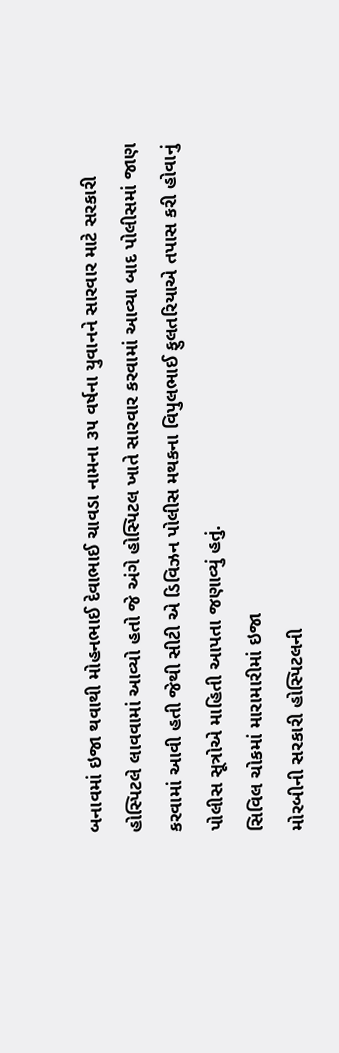બનાવમાં ઇજા થવાથી મોહનભાઈ દેવાભાઈ ચાવડા નામના ૩૫ વર્ષના યુવાનને સારવાર માટે સરકારી હોસ્પિટલે લાવવામાં આવ્યો હતો જે અંગે હોસ્પિટલ ખાતે સારવાર કરવામાં આવ્યા બાદ પોલીસમાં જાણ કરવામાં આવી હતી જેથી સીટી એ ડિવિઝન પોલીસ મથકના વિપુલભાઈ ફુલતરિયાએ તપાસ કરી હોવાનું પોલીસ સૂત્રોએ માહિતી આપતા જણાવ્યું હતું.
સિવિલ ચોકમાં મારામારીમાં ઇજા
મોરબીની સરકારી હોસ્પિટલની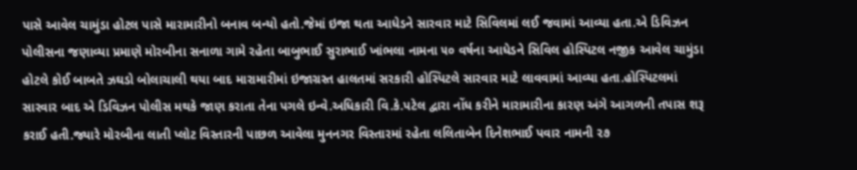પાસે આવેલ ચામુંડા હોટલ પાસે મારામારીનો બનાવ બન્યો હતો.જેમાં ઇજા થતા આધેડને સારવાર માટે સિવિલમાં લઈ જવામાં આવ્યા હતા.એ ડિવિઝન પોલીસના જણાવ્યા પ્રમાણે મોરબીના સનાળા ગામે રહેતા બાબુભાઈ સુરાભાઈ ખાંભલા નામના ૫૦ વર્ષના આધેડને સિવિલ હોસ્પિટલ નજીક આવેલ ચામુંડા હોટલે કોઈ બાબતે ઝઘડો બોલાચાલી થયા બાદ મારામારીમાં ઇજાગ્રસ્ત હાલતમાં સરકારી હોસ્પિટલે સારવાર માટે લાવવામાં આવ્યા હતા.હોસ્પિટલમાં સારવાર બાદ એ ડિવિઝન પોલીસ મથકે જાણ કરાતા તેના પગલે ઇન્વે.અધિકારી વિ.કે.પટેલ દ્વારા નોંધ કરીને મારામારીના કારણ અંગે આગળની તપાસ શરૂ કરાઈ હતી.જ્યારે મોરબીના લાતી પ્લોટ વિસ્તારની પાછળ આવેલા મુનનગર વિસ્તારમાં રહેતા લલિતાબેન દિનેશભાઈ પવાર નામની ૨૭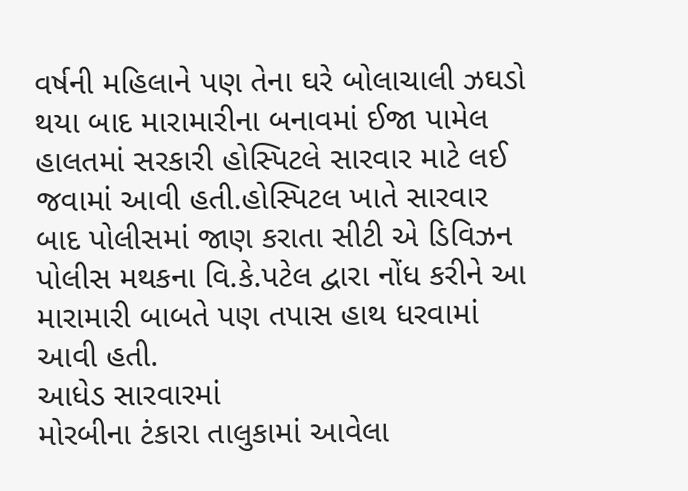વર્ષની મહિલાને પણ તેના ઘરે બોલાચાલી ઝઘડો થયા બાદ મારામારીના બનાવમાં ઈજા પામેલ હાલતમાં સરકારી હોસ્પિટલે સારવાર માટે લઈ જવામાં આવી હતી.હોસ્પિટલ ખાતે સારવાર બાદ પોલીસમાં જાણ કરાતા સીટી એ ડિવિઝન પોલીસ મથકના વિ.કે.પટેલ દ્વારા નોંધ કરીને આ મારામારી બાબતે પણ તપાસ હાથ ધરવામાં આવી હતી.
આધેડ સારવારમાં
મોરબીના ટંકારા તાલુકામાં આવેલા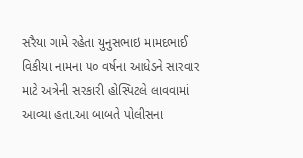સરૈયા ગામે રહેતા યુનુસભાઇ મામદભાઈ વિકીયા નામના ૫૦ વર્ષના આધેડને સારવાર માટે અત્રેની સરકારી હોસ્પિટલે લાવવામાં આવ્યા હતા.આ બાબતે પોલીસના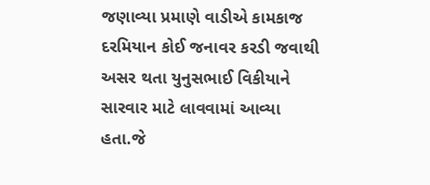જણાવ્યા પ્રમાણે વાડીએ કામકાજ દરમિયાન કોઈ જનાવર કરડી જવાથી અસર થતા યુનુસભાઈ વિકીયાને સારવાર માટે લાવવામાં આવ્યા હતા.જે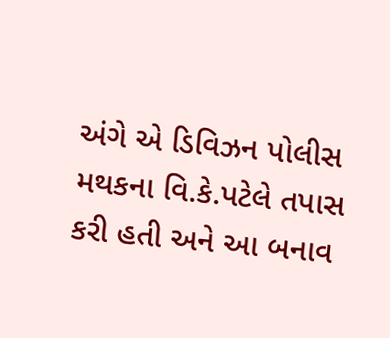અંગે એ ડિવિઝન પોલીસ મથકના વિ.કે.પટેલે તપાસ કરી હતી અને આ બનાવ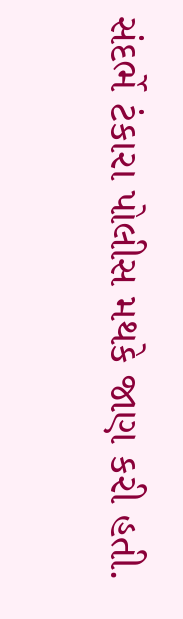સંદર્ભે ટંકારા પોલીસ મથકે જાણ કરી હતી.